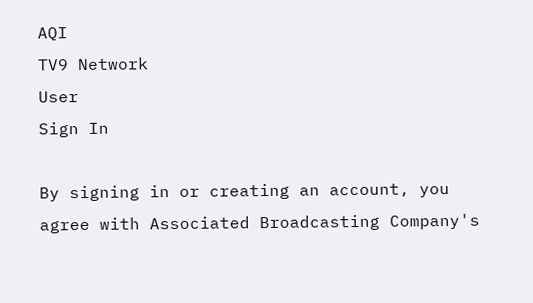AQI
TV9 Network
User
Sign In

By signing in or creating an account, you agree with Associated Broadcasting Company's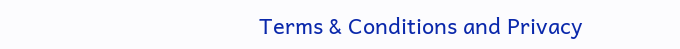Terms & Conditions and Privacy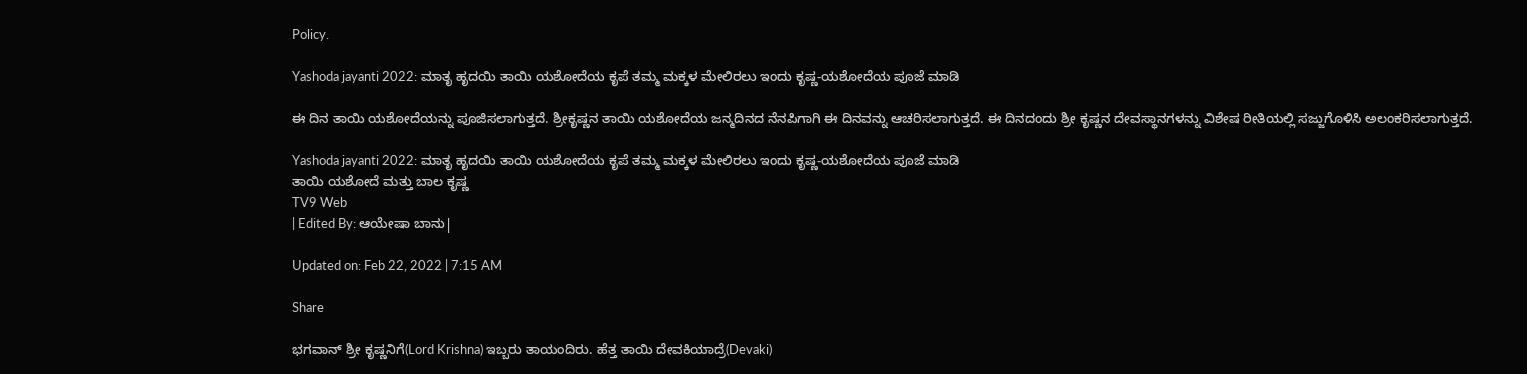Policy.

Yashoda jayanti 2022: ಮಾತೃ ಹೃದಯಿ ತಾಯಿ ಯಶೋದೆಯ ಕೃಪೆ ತಮ್ಮ ಮಕ್ಕಳ ಮೇಲಿರಲು ಇಂದು ಕೃಷ್ಣ-ಯಶೋದೆಯ ಪೂಜೆ ಮಾಡಿ

ಈ ದಿನ ತಾಯಿ ಯಶೋದೆಯನ್ನು ಪೂಜಿಸಲಾಗುತ್ತದೆ. ಶ್ರೀಕೃಷ್ಣನ ತಾಯಿ ಯಶೋದೆಯ ಜನ್ಮದಿನದ ನೆನಪಿಗಾಗಿ ಈ ದಿನವನ್ನು ಆಚರಿಸಲಾಗುತ್ತದೆ. ಈ ದಿನದಂದು ಶ್ರೀ ಕೃಷ್ಣನ ದೇವಸ್ಥಾನಗಳನ್ನು ವಿಶೇಷ ರೀತಿಯಲ್ಲಿ ಸಜ್ಜುಗೊಳಿಸಿ ಅಲಂಕರಿಸಲಾಗುತ್ತದೆ.

Yashoda jayanti 2022: ಮಾತೃ ಹೃದಯಿ ತಾಯಿ ಯಶೋದೆಯ ಕೃಪೆ ತಮ್ಮ ಮಕ್ಕಳ ಮೇಲಿರಲು ಇಂದು ಕೃಷ್ಣ-ಯಶೋದೆಯ ಪೂಜೆ ಮಾಡಿ
ತಾಯಿ ಯಶೋದೆ ಮತ್ತು ಬಾಲ ಕೃಷ್ಣ
TV9 Web
| Edited By: ಆಯೇಷಾ ಬಾನು|

Updated on: Feb 22, 2022 | 7:15 AM

Share

ಭಗವಾನ್ ಶ್ರೀ ಕೃಷ್ಣನಿಗೆ(Lord Krishna) ಇಬ್ಬರು ತಾಯಂದಿರು. ಹೆತ್ತ ತಾಯಿ ದೇವಕಿಯಾದ್ರೆ(Devaki)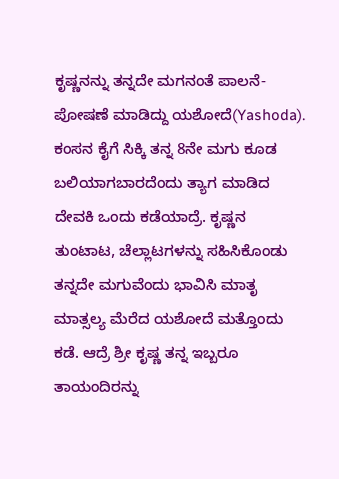ಕೃಷ್ಣನನ್ನು ತನ್ನದೇ ಮಗನಂತೆ ಪಾಲನೆ-ಪೋಷಣೆ ಮಾಡಿದ್ದು ಯಶೋದೆ(Yashoda). ಕಂಸನ ಕೈಗೆ ಸಿಕ್ಕಿ ತನ್ನ 8ನೇ ಮಗು ಕೂಡ ಬಲಿಯಾಗಬಾರದೆಂದು ತ್ಯಾಗ ಮಾಡಿದ ದೇವಕಿ ಒಂದು ಕಡೆಯಾದ್ರೆ. ಕೃಷ್ಣನ ತುಂಟಾಟ, ಚೆಲ್ಲಾಟಗಳನ್ನು ಸಹಿಸಿಕೊಂಡು ತನ್ನದೇ ಮಗುವೆಂದು ಭಾವಿಸಿ ಮಾತೃ ಮಾತ್ಸಲ್ಯ ಮೆರೆದ ಯಶೋದೆ ಮತ್ತೊಂದು ಕಡೆ. ಆದ್ರೆ ಶ್ರೀ ಕೃಷ್ಣ ತನ್ನ ಇಬ್ಬರೂ ತಾಯಂದಿರನ್ನು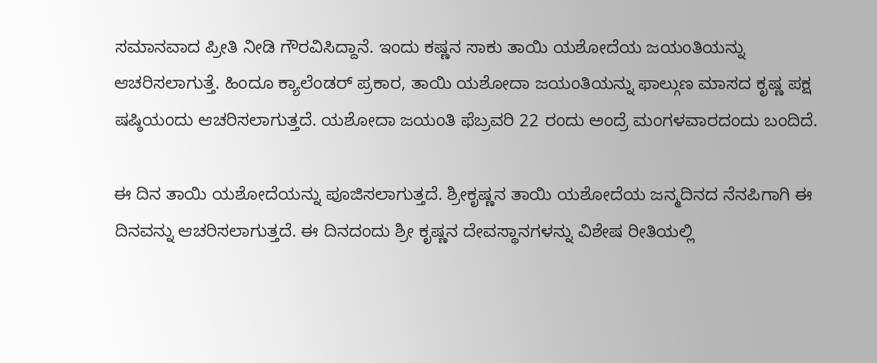ಸಮಾನವಾದ ಪ್ರೀತಿ ನೀಡಿ ಗೌರವಿಸಿದ್ದಾನೆ. ಇಂದು ಕಷ್ಣನ ಸಾಕು ತಾಯಿ ಯಶೋದೆಯ ಜಯಂತಿಯನ್ನು ಆಚರಿಸಲಾಗುತ್ತೆ. ಹಿಂದೂ ಕ್ಯಾಲೆಂಡರ್ ಪ್ರಕಾರ, ತಾಯಿ ಯಶೋದಾ ಜಯಂತಿಯನ್ನು ಫಾಲ್ಗುಣ ಮಾಸದ ಕೃಷ್ಣ ಪಕ್ಷ ಷಷ್ಠಿಯಂದು ಆಚರಿಸಲಾಗುತ್ತದೆ. ಯಶೋದಾ ಜಯಂತಿ ಫೆಬ್ರವರಿ 22 ರಂದು ಅಂದ್ರೆ ಮಂಗಳವಾರದಂದು ಬಂದಿದೆ.

ಈ ದಿನ ತಾಯಿ ಯಶೋದೆಯನ್ನು ಪೂಜಿಸಲಾಗುತ್ತದೆ. ಶ್ರೀಕೃಷ್ಣನ ತಾಯಿ ಯಶೋದೆಯ ಜನ್ಮದಿನದ ನೆನಪಿಗಾಗಿ ಈ ದಿನವನ್ನು ಆಚರಿಸಲಾಗುತ್ತದೆ. ಈ ದಿನದಂದು ಶ್ರೀ ಕೃಷ್ಣನ ದೇವಸ್ಥಾನಗಳನ್ನು ವಿಶೇಷ ರೀತಿಯಲ್ಲಿ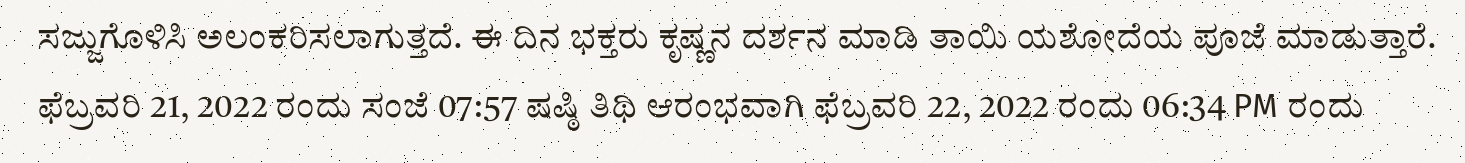ಸಜ್ಜುಗೊಳಿಸಿ ಅಲಂಕರಿಸಲಾಗುತ್ತದೆ. ಈ ದಿನ ಭಕ್ತರು ಕೃಷ್ಣನ ದರ್ಶನ ಮಾಡಿ ತಾಯಿ ಯಶೋದೆಯ ಪೂಜೆ ಮಾಡುತ್ತಾರೆ. ಫೆಬ್ರವರಿ 21, 2022 ರಂದು ಸಂಜೆ 07:57 ಷಷ್ಠಿ ತಿಥಿ ಆರಂಭವಾಗಿ ಫೆಬ್ರವರಿ 22, 2022 ರಂದು 06:34 PM ರಂದು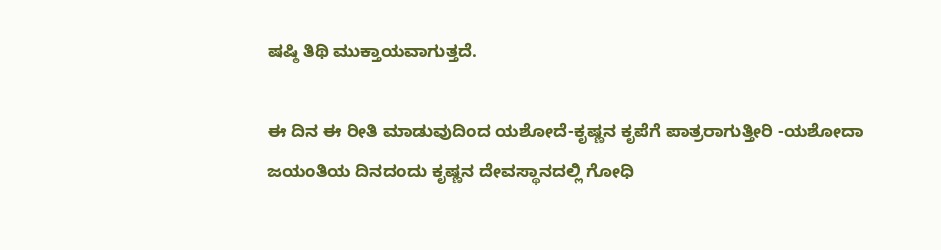ಷಷ್ಠಿ ತಿಥಿ ಮುಕ್ತಾಯವಾಗುತ್ತದೆ.

ಈ ದಿನ ಈ ರೀತಿ ಮಾಡುವುದಿಂದ ಯಶೋದೆ-ಕೃಷ್ಣನ ಕೃಪೆಗೆ ಪಾತ್ರರಾಗುತ್ತೀರಿ -ಯಶೋದಾ ಜಯಂತಿಯ ದಿನದಂದು ಕೃಷ್ಣನ ದೇವಸ್ಥಾನದಲ್ಲಿ ಗೋಧಿ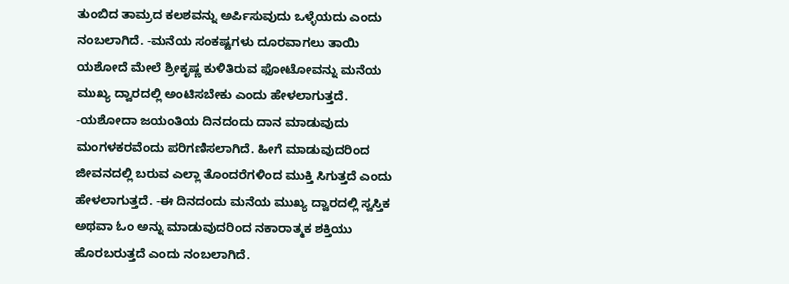ತುಂಬಿದ ತಾಮ್ರದ ಕಲಶವನ್ನು ಅರ್ಪಿಸುವುದು ಒಳ್ಳೆಯದು ಎಂದು ನಂಬಲಾಗಿದೆ. -ಮನೆಯ ಸಂಕಷ್ಟಗಳು ದೂರವಾಗಲು ತಾಯಿ ಯಶೋದೆ ಮೇಲೆ ಶ್ರೀಕೃಷ್ಣ ಕುಳಿತಿರುವ ಫೋಟೋವನ್ನು ಮನೆಯ ಮುಖ್ಯ ದ್ವಾರದಲ್ಲಿ ಅಂಟಿಸಬೇಕು ಎಂದು ಹೇಳಲಾಗುತ್ತದೆ. -ಯಶೋದಾ ಜಯಂತಿಯ ದಿನದಂದು ದಾನ ಮಾಡುವುದು ಮಂಗಳಕರವೆಂದು ಪರಿಗಣಿಸಲಾಗಿದೆ. ಹೀಗೆ ಮಾಡುವುದರಿಂದ ಜೀವನದಲ್ಲಿ ಬರುವ ಎಲ್ಲಾ ತೊಂದರೆಗಳಿಂದ ಮುಕ್ತಿ ಸಿಗುತ್ತದೆ ಎಂದು ಹೇಳಲಾಗುತ್ತದೆ. -ಈ ದಿನದಂದು ಮನೆಯ ಮುಖ್ಯ ದ್ವಾರದಲ್ಲಿ ಸ್ವಸ್ತಿಕ ಅಥವಾ ಓಂ ಅನ್ನು ಮಾಡುವುದರಿಂದ ನಕಾರಾತ್ಮಕ ಶಕ್ತಿಯು ಹೊರಬರುತ್ತದೆ ಎಂದು ನಂಬಲಾಗಿದೆ.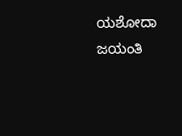ಯಶೋದಾ ಜಯಂತಿ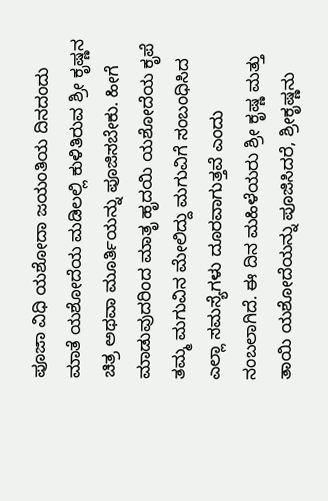ಪೂಜಾ ವಿಧಿ ಯಶೋದಾ ಜಯಂತಿಯ ದಿನದಂದು ಮಾತೆ ಯಶೋದೆಯ ಮಡಿಲಲ್ಲಿ ಕುಳಿತಿರುವ ಶ್ರೀ ಕೃಷ್ಣನ ಚಿತ್ರ ಅಥವಾ ಮೂರ್ತಿಯನ್ನು ಪೂಜಿಸಬೇಕು. ಹೀಗೆ ಮಾಡುವುದರಿಂದ ಮಾತೃ ಹೃದಯಿ ಯಶೋದೆಯ ಕೃಪೆ ತಮ್ಮ ಮಗುವಿನ ಮೇಲಿದ್ದು ಮಗುವಿಗೆ ಸಂಬಂಧಿಸಿದ ಎಲ್ಲಾ ಸಮಸ್ಯೆಗಳು ದೂರವಾಗುತ್ತವೆ ಎಂದು ನಂಬಲಾಗಿದೆ. ಈ ದಿನ ಮಹಿಳೆಯರು ಶ್ರೀ ಕೃಷ್ಣ ಮತ್ತು ತಾಯಿ ಯಶೋದೆಯನ್ನು ಪೂಜಿಸಿದರೆ, ಶ್ರೀಕೃಷ್ಣನು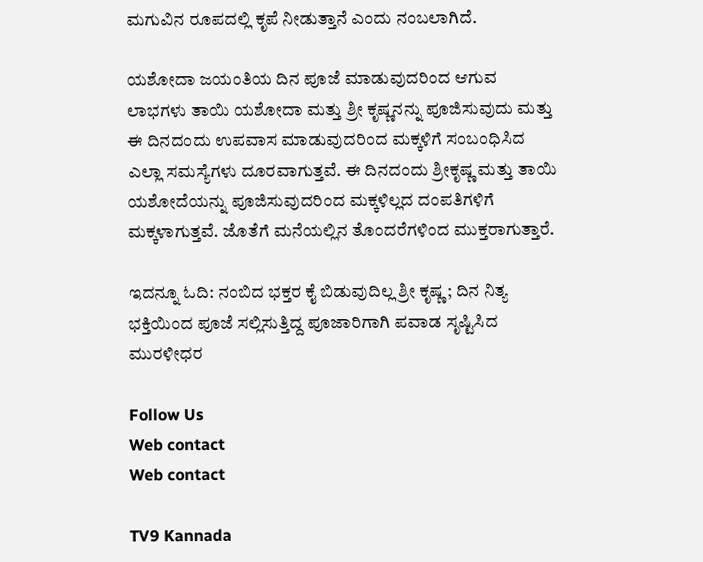ಮಗುವಿನ ರೂಪದಲ್ಲಿ ಕೃಪೆ ನೀಡುತ್ತಾನೆ ಎಂದು ನಂಬಲಾಗಿದೆ.

ಯಶೋದಾ ಜಯಂತಿಯ ದಿನ ಪೂಜೆ ಮಾಡುವುದರಿಂದ ಆಗುವ ಲಾಭಗಳು ತಾಯಿ ಯಶೋದಾ ಮತ್ತು ಶ್ರೀ ಕೃಷ್ಣನನ್ನು ಪೂಜಿಸುವುದು ಮತ್ತು ಈ ದಿನದಂದು ಉಪವಾಸ ಮಾಡುವುದರಿಂದ ಮಕ್ಕಳಿಗೆ ಸಂಬಂಧಿಸಿದ ಎಲ್ಲಾ ಸಮಸ್ಯೆಗಳು ದೂರವಾಗುತ್ತವೆ. ಈ ದಿನದಂದು ಶ್ರೀಕೃಷ್ಣ ಮತ್ತು ತಾಯಿ ಯಶೋದೆಯನ್ನು ಪೂಜಿಸುವುದರಿಂದ ಮಕ್ಕಳಿಲ್ಲದ ದಂಪತಿಗಳಿಗೆ ಮಕ್ಕಳಾಗುತ್ತವೆ. ಜೊತೆಗೆ ಮನೆಯಲ್ಲಿನ ತೊಂದರೆಗಳಿಂದ ಮುಕ್ತರಾಗುತ್ತಾರೆ.

ಇದನ್ನೂ ಓದಿ: ನಂಬಿದ ಭಕ್ತರ ಕೈ ಬಿಡುವುದಿಲ್ಲ ಶ್ರೀ ಕೃಷ್ಣ; ದಿನ ನಿತ್ಯ ಭಕ್ತಿಯಿಂದ ಪೂಜೆ ಸಲ್ಲಿಸುತ್ತಿದ್ದ ಪೂಜಾರಿಗಾಗಿ ಪವಾಡ ಸೃಷ್ಟಿಸಿದ ಮುರಳೀಧರ

Follow Us
Web contact
Web contact

TV9 Kannada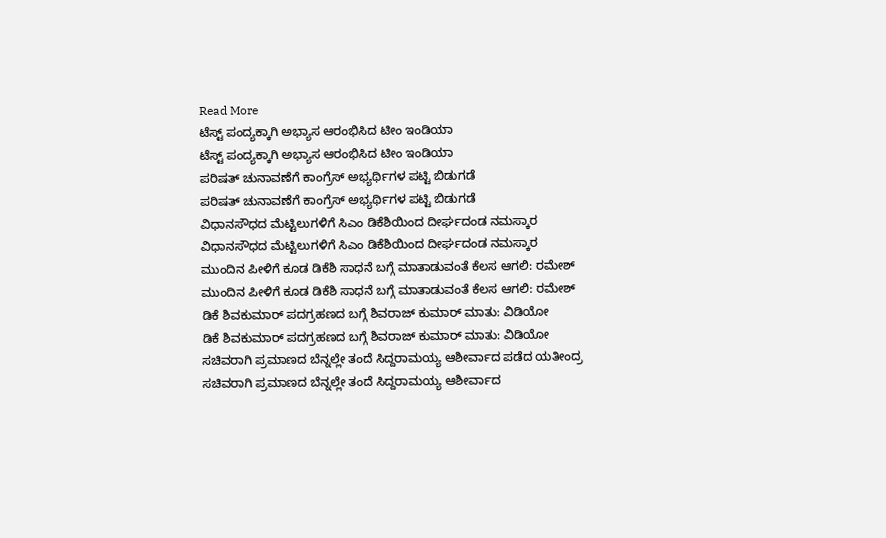Read More
ಟೆಸ್ಟ್ ಪಂದ್ಯಕ್ಕಾಗಿ ಅಭ್ಯಾಸ ಆರಂಭಿಸಿದ ಟೀಂ ಇಂಡಿಯಾ
ಟೆಸ್ಟ್ ಪಂದ್ಯಕ್ಕಾಗಿ ಅಭ್ಯಾಸ ಆರಂಭಿಸಿದ ಟೀಂ ಇಂಡಿಯಾ
ಪರಿಷತ್ ಚುನಾವಣೆಗೆ ಕಾಂಗ್ರೆಸ್ ಅಭ್ಯರ್ಥಿಗಳ ಪಟ್ಟಿ ಬಿಡುಗಡೆ
ಪರಿಷತ್ ಚುನಾವಣೆಗೆ ಕಾಂಗ್ರೆಸ್ ಅಭ್ಯರ್ಥಿಗಳ ಪಟ್ಟಿ ಬಿಡುಗಡೆ
ವಿಧಾನಸೌಧದ ಮೆಟ್ಟಿಲುಗಳಿಗೆ ಸಿಎಂ ಡಿಕೆಶಿಯಿಂದ ದೀರ್ಘದಂಡ ನಮಸ್ಕಾರ
ವಿಧಾನಸೌಧದ ಮೆಟ್ಟಿಲುಗಳಿಗೆ ಸಿಎಂ ಡಿಕೆಶಿಯಿಂದ ದೀರ್ಘದಂಡ ನಮಸ್ಕಾರ
ಮುಂದಿನ ಪೀಳಿಗೆ ಕೂಡ ಡಿಕೆಶಿ ಸಾಧನೆ ಬಗ್ಗೆ ಮಾತಾಡುವಂತೆ ಕೆಲಸ ಆಗಲಿ: ರಮೇಶ್
ಮುಂದಿನ ಪೀಳಿಗೆ ಕೂಡ ಡಿಕೆಶಿ ಸಾಧನೆ ಬಗ್ಗೆ ಮಾತಾಡುವಂತೆ ಕೆಲಸ ಆಗಲಿ: ರಮೇಶ್
ಡಿಕೆ ಶಿವಕುಮಾರ್ ಪದಗ್ರಹಣದ ಬಗ್ಗೆ ಶಿವರಾಜ್ ಕುಮಾರ್ ಮಾತು: ವಿಡಿಯೋ
ಡಿಕೆ ಶಿವಕುಮಾರ್ ಪದಗ್ರಹಣದ ಬಗ್ಗೆ ಶಿವರಾಜ್ ಕುಮಾರ್ ಮಾತು: ವಿಡಿಯೋ
ಸಚಿವರಾಗಿ ಪ್ರಮಾಣದ ಬೆನ್ನಲ್ಲೇ ತಂದೆ ಸಿದ್ದರಾಮಯ್ಯ ಆಶೀರ್ವಾದ ಪಡೆದ ಯತೀಂದ್ರ
ಸಚಿವರಾಗಿ ಪ್ರಮಾಣದ ಬೆನ್ನಲ್ಲೇ ತಂದೆ ಸಿದ್ದರಾಮಯ್ಯ ಆಶೀರ್ವಾದ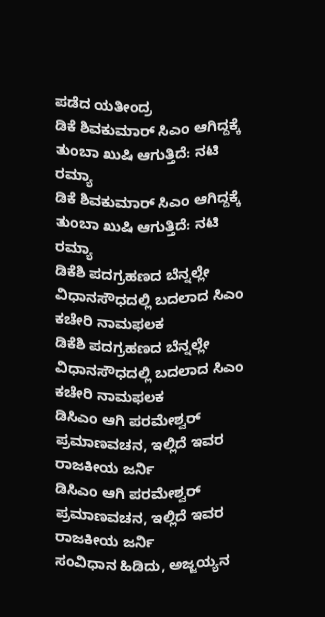ಪಡೆದ ಯತೀಂದ್ರ
ಡಿಕೆ ಶಿವಕುಮಾರ್ ಸಿಎಂ ಆಗಿದ್ದಕ್ಕೆ ತುಂಬಾ ಖುಷಿ ಆಗುತ್ತಿದೆ: ನಟಿ ರಮ್ಯಾ
ಡಿಕೆ ಶಿವಕುಮಾರ್ ಸಿಎಂ ಆಗಿದ್ದಕ್ಕೆ ತುಂಬಾ ಖುಷಿ ಆಗುತ್ತಿದೆ: ನಟಿ ರಮ್ಯಾ
ಡಿಕೆಶಿ ಪದಗ್ರಹಣದ ಬೆನ್ನಲ್ಲೇ ವಿಧಾನಸೌಧದಲ್ಲಿ ಬದಲಾದ ಸಿಎಂ ಕಚೇರಿ ನಾಮಫಲಕ
ಡಿಕೆಶಿ ಪದಗ್ರಹಣದ ಬೆನ್ನಲ್ಲೇ ವಿಧಾನಸೌಧದಲ್ಲಿ ಬದಲಾದ ಸಿಎಂ ಕಚೇರಿ ನಾಮಫಲಕ
ಡಿಸಿಎಂ ಆಗಿ ಪರಮೇಶ್ವರ್ ಪ್ರಮಾಣವಚನ, ಇಲ್ಲಿದೆ ಇವರ ರಾಜಕೀಯ ಜರ್ನಿ
ಡಿಸಿಎಂ ಆಗಿ ಪರಮೇಶ್ವರ್ ಪ್ರಮಾಣವಚನ, ಇಲ್ಲಿದೆ ಇವರ ರಾಜಕೀಯ ಜರ್ನಿ
ಸಂವಿಧಾನ ಹಿಡಿದು, ಅಜ್ಜಯ್ಯನ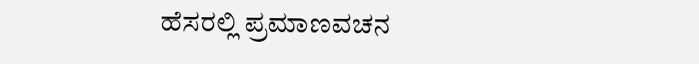ಹೆಸರಲ್ಲಿ ಪ್ರಮಾಣವಚನ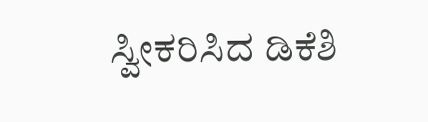ಸ್ವೀಕರಿಸಿದ ಡಿಕೆಶಿ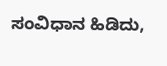ಸಂವಿಧಾನ ಹಿಡಿದು,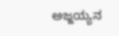ಅಜ್ಜಯ್ಯನ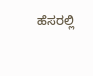ಹೆಸರಲ್ಲಿ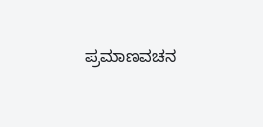ಪ್ರಮಾಣವಚನ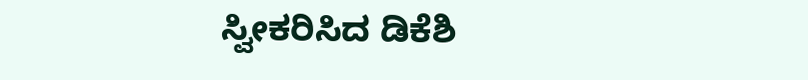ಸ್ವೀಕರಿಸಿದ ಡಿಕೆಶಿ